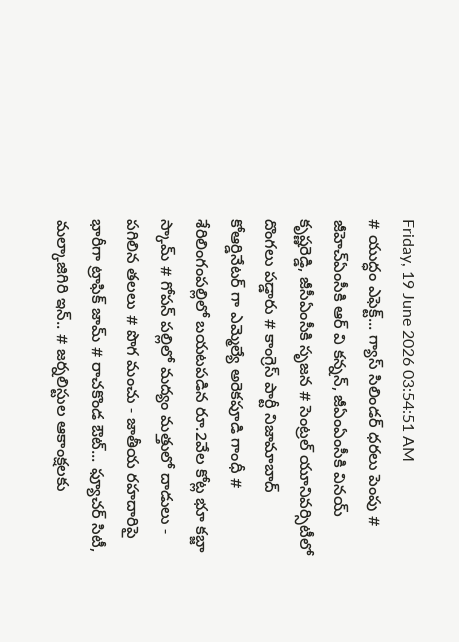Friday, 19 June 2026 03:54:51 AM
# యుద్ధం ఎఫెక్ట్... గ్యాస్ సిలిండర్ ధరలు పెంపు # జీహెచ్ఏంసీకి ఆర్ వి కన్నన్, జీఏంఏంసీకి వినయ్ కృష్ణరెడ్డి, జీసీఏంసీకి సృజన # సెంట్రల్ యూనివర్సిటీలో దొంగలు పడ్డారు # కాంగ్రెస్ పార్టీ నిజామాబాద్ కోఆర్డినేటర్ గా ఎమ్మెల్యే అరెకపూడి గాంధీ # శేరిలింగంపల్లిలో బయటపడిన రూ.2వేల కోట్ల భూ కబ్జా స్కామ్ # గోపన్ పల్లిలో మద్యం మత్తులో దాడులు - పగిలిన తలలు # పొగ మంచు - జాతీయ రహదారిపై భారీగా ట్రాఫిక్ జామ్ # రాచకొండ ఔట్... ఫ్యూచర్ సిటీ, మల్కాజిగిరి ఇన్.. # జర్నలిస్టుల ఆకాంక్షలకు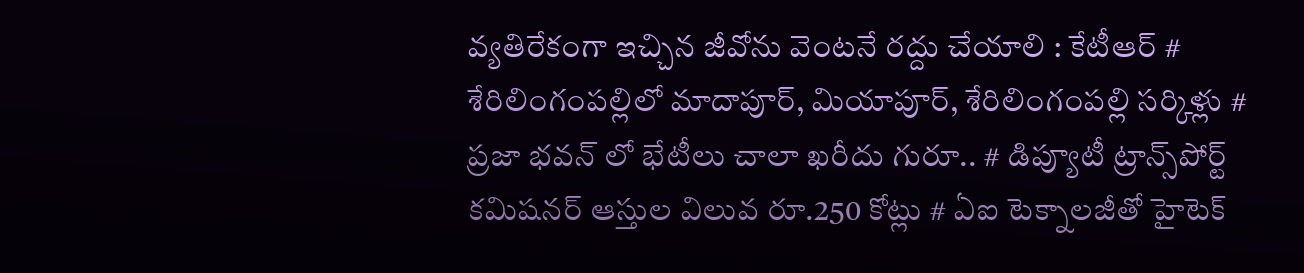వ్యతిరేకంగా ఇచ్చిన జీవోను వెంటనే రద్దు చేయాలి : కేటీఆర్ # శేరిలింగంపల్లిలో మాదాపూర్, మియాపూర్, శేరిలింగంపల్లి సర్కిళ్లు # ప్రజా భవన్ లో భేటీలు చాలా ఖరీదు గురూ.. # డిప్యూటీ ట్రాన్స్‌పోర్ట్ కమిషనర్ ఆస్తుల విలువ రూ.250 కోట్లు # ఏఐ టెక్నాలజీతో హైటెక్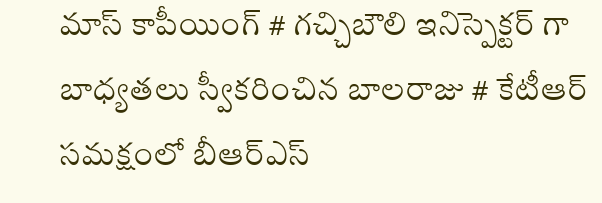మాస్ కాపీయింగ్ # గచ్చిబౌలి ఇనిస్పెక్టర్ గా బాధ్యతలు స్వీకరించిన బాలరాజు # కేటీఆర్ సమక్షంలో బీఆర్ఎస్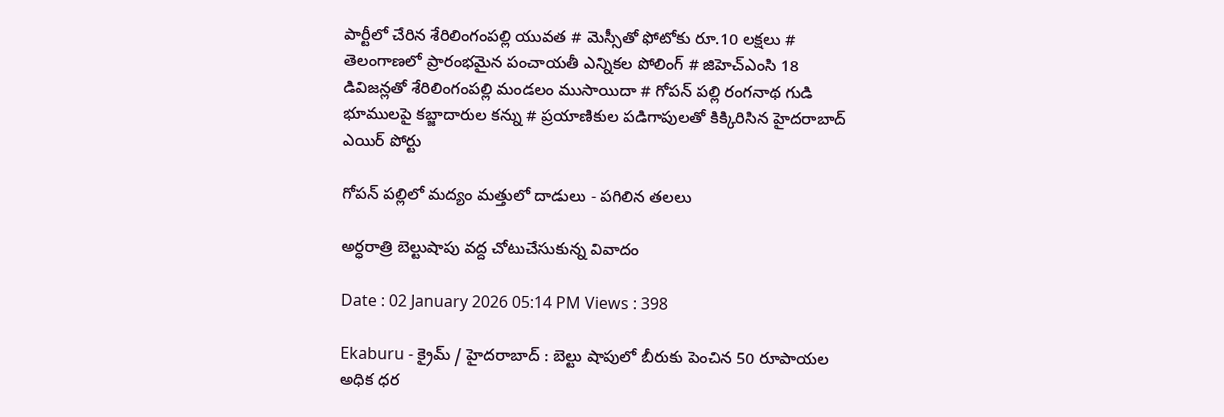పార్టీలో చేరిన శేరిలింగంపల్లి యువత # మెస్సీతో ఫోటోకు రూ.10 లక్షలు # తెలంగాణలో ప్రారంభమైన పంచాయతీ ఎన్నికల పోలింగ్‌ # జిహెచ్ఎంసి 18 డివిజన్లతో శేరిలింగంపల్లి మండలం ముసాయిదా # గోపన్ పల్లి రంగనాథ గుడి భూములపై కబ్జాదారుల కన్ను # ప్రయాణికుల పడిగాపులతో కిక్కిరిసిన హైదరాబాద్ ఎయిర్ పోర్టు

గోపన్ పల్లిలో మద్యం మత్తులో దాడులు - పగిలిన తలలు

అర్ధరాత్రి బెల్టుషాపు వద్ద చోటుచేసుకున్న వివాదం

Date : 02 January 2026 05:14 PM Views : 398

Ekaburu - క్రైమ్ / హైదరాబాద్ : బెల్టు షాపులో బీరుకు పెంచిన 50 రూపాయల అధిక ధర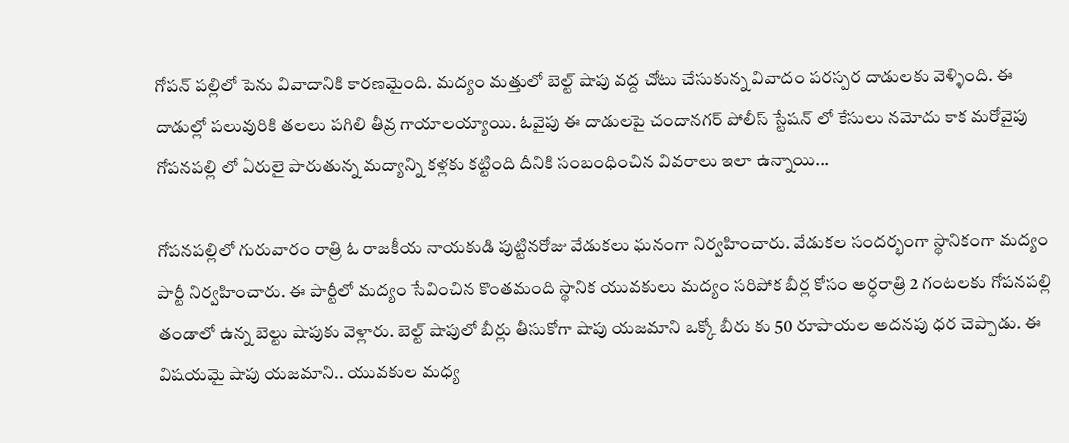గోపన్ పల్లిలో పెను వివాదానికి కారణమైంది. మద్యం మత్తులో బెల్ట్ షాపు వద్ద చోటు చేసుకున్న వివాదం పరస్పర దాడులకు వెళ్ళింది. ఈ దాడుల్లో పలువురికి తలలు పగిలి తీవ్ర గాయాలయ్యాయి. ఓవైపు ఈ దాడులపై చందానగర్ పోలీస్ స్టేషన్ లో కేసులు నమోదు కాక మరోవైపు గోపనపల్లి లో ఏరులై పారుతున్న మద్యాన్ని కళ్లకు కట్టింది దీనికి సంబంధించిన వివరాలు ఇలా ఉన్నాయి...

గోపనపల్లిలో గురువారం రాత్రి ఓ రాజకీయ నాయకుడి పుట్టినరోజు వేడుకలు ఘనంగా నిర్వహించారు. వేడుకల సందర్భంగా స్థానికంగా మద్యం పార్టీ నిర్వహించారు. ఈ పార్టీలో మద్యం సేవించిన కొంతమంది స్థానిక యువకులు మద్యం సరిపోక బీర్ల కోసం అర్ధరాత్రి 2 గంటలకు గోపనపల్లి తండాలో ఉన్న బెల్టు షాపుకు వెళ్లారు. బెల్ట్ షాపులో బీర్లు తీసుకోగా షాపు యజమాని ఒక్కో బీరు కు 50 రూపాయల అదనపు ధర చెప్పాడు. ఈ విషయమై షాపు యజమాని.. యువకుల మధ్య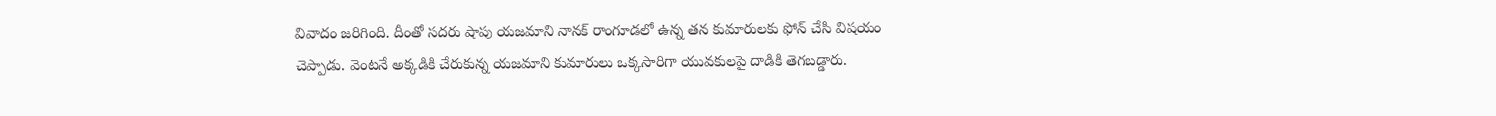వివాదం జరిగింది. దీంతో సదరు షాపు యజమాని నానక్ రాంగూడలో ఉన్న తన కుమారులకు ఫోన్ చేసి విషయం చెప్పాడు. వెంటనే అక్కడికి చేరుకున్న యజమాని కుమారులు ఒక్కసారిగా యువకులపై దాడికి తెగబడ్డారు.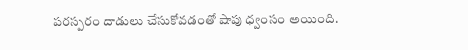పరస్పరం దాడులు చేసుకోవడంతో షాపు ధ్వంసం అయింది.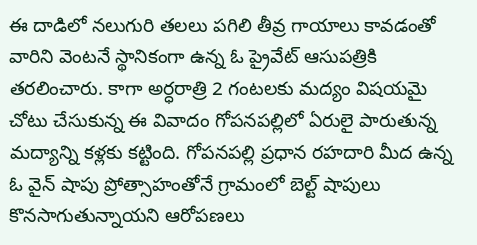ఈ దాడిలో నలుగురి తలలు పగిలి తీవ్ర గాయాలు కావడంతో వారిని వెంటనే స్థానికంగా ఉన్న ఓ ప్రైవేట్ ఆసుపత్రికి తరలించారు. కాగా అర్ధరాత్రి 2 గంటలకు మద్యం విషయమై చోటు చేసుకున్న ఈ వివాదం గోపనపల్లిలో ఏరులై పారుతున్న మద్యాన్ని కళ్లకు కట్టింది. గోపనపల్లి ప్రధాన రహదారి మీద ఉన్న ఓ వైన్ షాపు ప్రోత్సాహంతోనే గ్రామంలో బెల్ట్ షాపులు కొనసాగుతున్నాయని ఆరోపణలు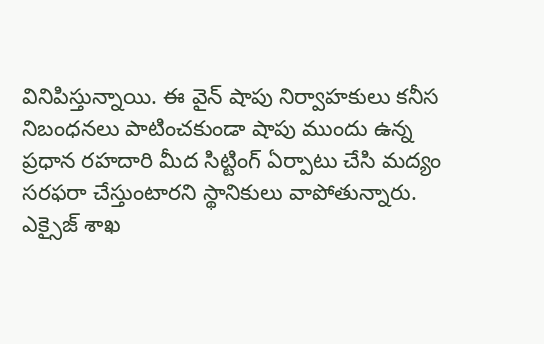వినిపిస్తున్నాయి. ఈ వైన్ షాపు నిర్వాహకులు కనీస నిబంధనలు పాటించకుండా షాపు ముందు ఉన్న ప్రధాన రహదారి మీద సిట్టింగ్ ఏర్పాటు చేసి మద్యం సరఫరా చేస్తుంటారని స్థానికులు వాపోతున్నారు. ఎక్సైజ్ శాఖ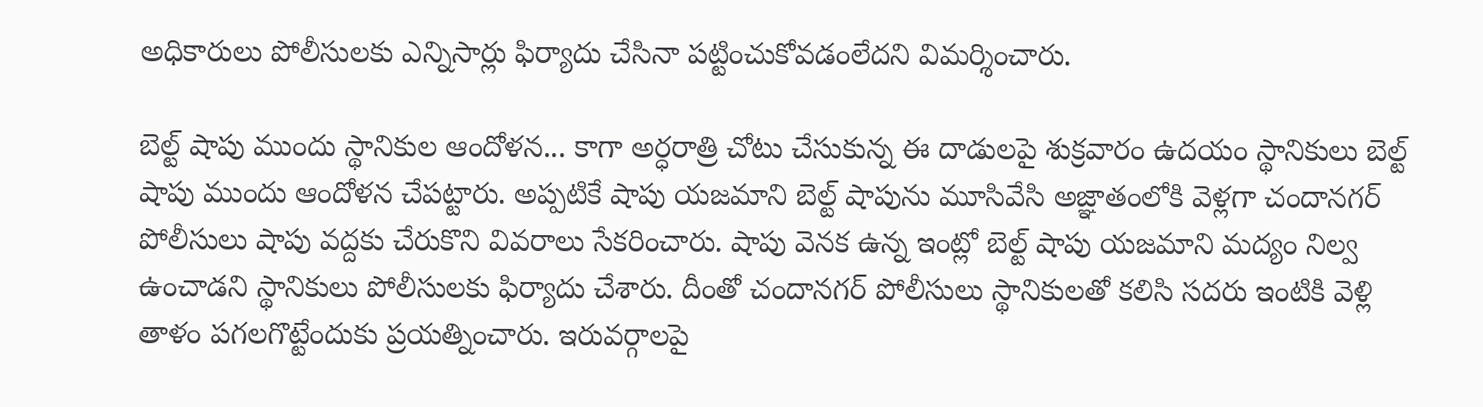అధికారులు పోలీసులకు ఎన్నిసార్లు ఫిర్యాదు చేసినా పట్టించుకోవడంలేదని విమర్శించారు.

బెల్ట్ షాపు ముందు స్థానికుల ఆందోళన... కాగా అర్ధరాత్రి చోటు చేసుకున్న ఈ దాడులపై శుక్రవారం ఉదయం స్థానికులు బెల్ట్ షాపు ముందు ఆందోళన చేపట్టారు. అప్పటికే షాపు యజమాని బెల్ట్ షాపును మూసివేసి అజ్ఞాతంలోకి వెళ్లగా చందానగర్ పోలీసులు షాపు వద్దకు చేరుకొని వివరాలు సేకరించారు. షాపు వెనక ఉన్న ఇంట్లో బెల్ట్ షాపు యజమాని మద్యం నిల్వ ఉంచాడని స్థానికులు పోలీసులకు ఫిర్యాదు చేశారు. దీంతో చందానగర్ పోలీసులు స్థానికులతో కలిసి సదరు ఇంటికి వెళ్లి తాళం పగలగొట్టేందుకు ప్రయత్నించారు. ఇరువర్గాలపై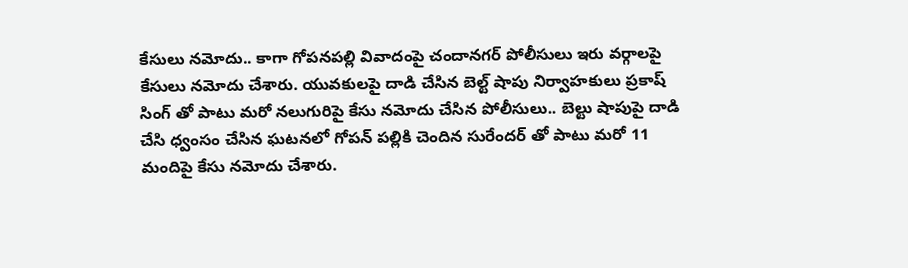కేసులు నమోదు.. కాగా గోపనపల్లి వివాదంపై చందానగర్ పోలీసులు ఇరు వర్గాలపై కేసులు నమోదు చేశారు. యువకులపై దాడి చేసిన బెల్ట్ షాపు నిర్వాహకులు ప్రకాష్ సింగ్ తో పాటు మరో నలుగురిపై కేసు నమోదు చేసిన పోలీసులు.. బెల్టు షాపుపై దాడి చేసి ధ్వంసం చేసిన ఘటనలో గోపన్ పల్లికి చెందిన సురేందర్ తో పాటు మరో 11 మందిపై కేసు నమోదు చేశారు.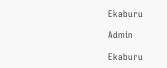Ekaburu

Admin

Ekaburu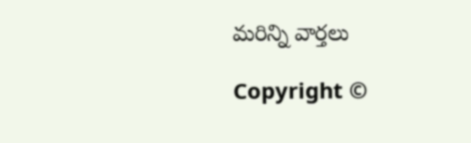మరిన్ని వార్తలు

Copyright ©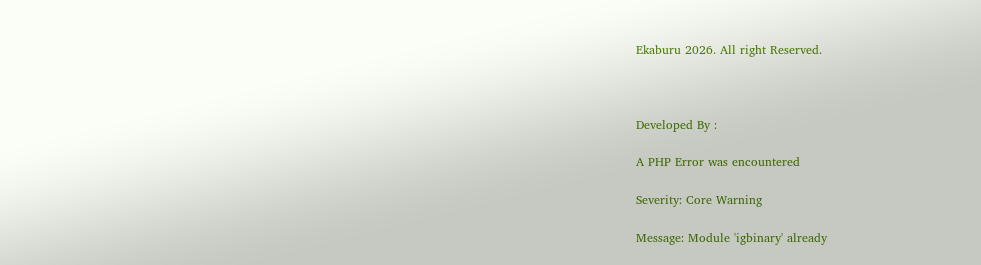Ekaburu 2026. All right Reserved.



Developed By :

A PHP Error was encountered

Severity: Core Warning

Message: Module 'igbinary' already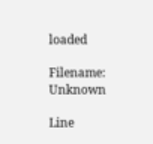loaded

Filename: Unknown

Line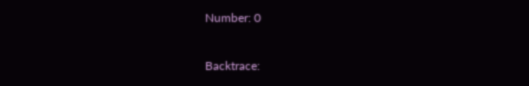Number: 0

Backtrace: